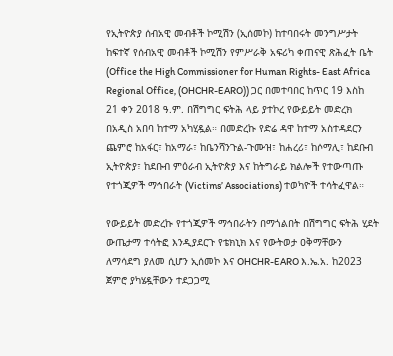የኢትዮጵያ ሰብአዊ መብቶች ኮሚሽን (ኢሰመኮ) ከተባበሩት መንግሥታት ከፍተኛ የሰብአዊ መብቶች ኮሚሽን የምሥራቅ አፍሪካ ቀጠናዊ ጽሕፈት ቤት (Office the High Commissioner for Human Rights- East Africa Regional Office, (OHCHR-EARO)) ጋር በመተባበር ከጥር 19 እስከ 21 ቀን 2018 ዓ.ም. በሽግግር ፍትሕ ላይ ያተኮረ የውይይት መድረክ በአዲስ አበባ ከተማ አካሂዷል። በመድረኩ የድሬ ዳዋ ከተማ አስተዳደርን ጨምሮ ከአፋር፣ ከአማራ፣ ከቤንሻንጉል-ጉሙዝ፣ ከሐረሪ፣ ከሶማሊ፣ ከደቡብ ኢትዮጵያ፣ ከደቡብ ምዕራብ ኢትዮጵያ እና ከትግራይ ክልሎች የተውጣጡ የተጎጂዎች ማኅበራት (Victims’ Associations) ተወካዮች ተሳትፈዋል።

የውይይት መድረኩ የተጎጂዎች ማኅበራትን በማጎልበት በሽግግር ፍትሕ ሂደት ውጤታማ ተሳትፎ እንዲያደርጉ የቴክኒክ እና የውትወታ ዐቅማቸውን ለማሳደግ ያለመ ሲሆን ኢሰመኮ እና OHCHR-EARO እ.ኤ.አ. ከ2023 ጀምሮ ያካሄዷቸውን ተደጋጋሚ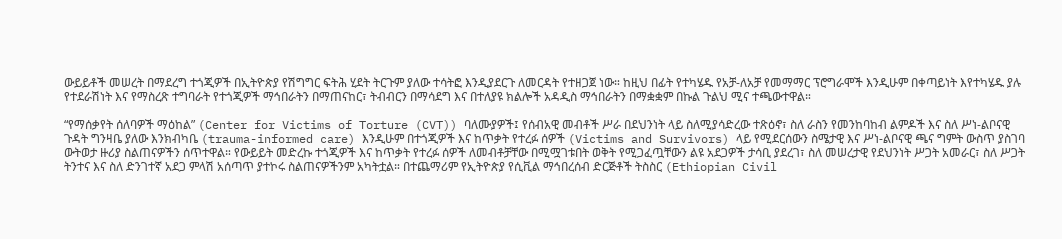ውይይቶች መሠረት በማደረግ ተጎጂዎች በኢትዮጵያ የሽግግር ፍትሕ ሂደት ትርጉም ያለው ተሳትፎ እንዲያደርጉ ለመርዳት የተዘጋጀ ነው። ከዚህ በፊት የተካሄዱ የአቻ-ለአቻ የመማማር ፕሮግራሞች እንዲሁም በቀጣይነት እየተካሄዱ ያሉ የተደራሽነት እና የማስረጽ ተግባራት የተጎጂዎች ማኅበራትን በማጠናከር፣ ትብብርን በማሳደግ እና በተለያዩ ክልሎች አዳዲስ ማኅበራትን በማቋቋም በኩል ጉልህ ሚና ተጫውተዋል።

“የማሰቃየት ሰለባዎች ማዕከል” (Center for Victims of Torture (CVT)) ባለሙያዎች፤ የሰብአዊ መብቶች ሥራ በደህንነት ላይ ስለሚያሳድረው ተጽዕኖ፣ ስለ ራስን የመንከባከብ ልምዶች እና ስለ ሥነ-ልቦናዊ ጉዳት ግንዛቤ ያለው እንክብካቤ (trauma-informed care) እንዲሁም በተጎጂዎች እና ከጥቃት የተረፉ ሰዎች (Victims and Survivors) ላይ የሚደርሰውን ስሜታዊ እና ሥነ-ልቦናዊ ጫና ግምት ውስጥ ያስገባ ውትወታ ዙሪያ ስልጠናዎችን ሰጥተዋል። የውይይት መድረኩ ተጎጂዎች እና ከጥቃት የተረፉ ሰዎች ለመብቶቻቸው በሚሟገቱበት ወቅት የሚጋፈጧቸውን ልዩ አደጋዎች ታሳቢ ያደረገ፣ ስለ መሠረታዊ የደህንነት ሥጋት አመራር፣ ስለ ሥጋት ትንተና እና ስለ ድንገተኛ አደጋ ምላሽ አሰጣጥ ያተኮሩ ስልጠናዎችንም አካትቷል። በተጨማሪም የኢትዮጵያ የሲቪል ማኅበረሰብ ድርጅቶች ትስስር (Ethiopian Civil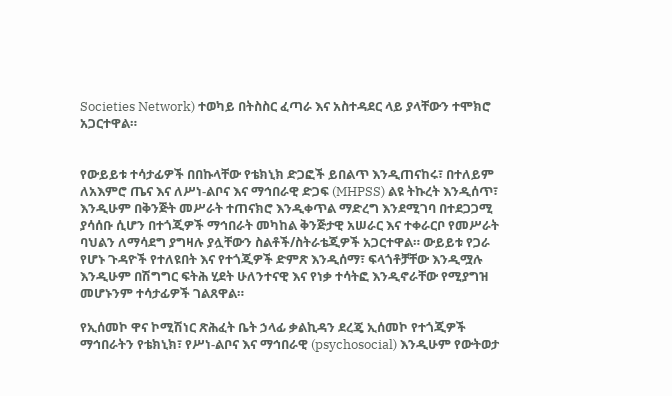Societies Network) ተወካይ በትስስር ፈጣራ እና አስተዳደር ላይ ያላቸውን ተሞክሮ አጋርተዋል።


የውይይቱ ተሳታፊዎች በበኩላቸው የቴክኒክ ድጋፎች ይበልጥ እንዲጠናከሩ፣ በተለይም ለአእምሮ ጤና እና ለሥነ-ልቦና እና ማኅበራዊ ድጋፍ (MHPSS) ልዩ ትኩረት እንዲሰጥ፣ እንዲሁም በቅንጅት መሥራት ተጠናክሮ እንዲቀጥል ማድረግ እንደሚገባ በተደጋጋሚ ያሳሰቡ ሲሆን በተጎጂዎች ማኅበራት መካከል ቅንጅታዊ አሠራር እና ተቀራርቦ የመሥራት ባህልን ለማሳደግ ያግዛሉ ያሏቸውን ስልቶች/ስትራቴጂዎች አጋርተዋል። ውይይቱ የጋራ የሆኑ ጉዳዮች የተለዩበት እና የተጎጂዎች ድምጽ እንዲሰማ፣ ፍላጎቶቻቸው እንዲሟሉ እንዲሁም በሽግግር ፍትሕ ሂደት ሁለንተናዊ እና የነቃ ተሳትፎ እንዲኖራቸው የሚያግዝ መሆኑንም ተሳታፊዎች ገልጸዋል።

የኢሰመኮ ዋና ኮሚሽነር ጽሕፈት ቤት ኃላፊ ቃልኪዳን ደረጄ ኢሰመኮ የተጎጂዎች ማኅበራትን የቴክኒክ፣ የሥነ-ልቦና እና ማኅበራዊ (psychosocial) እንዲሁም የውትወታ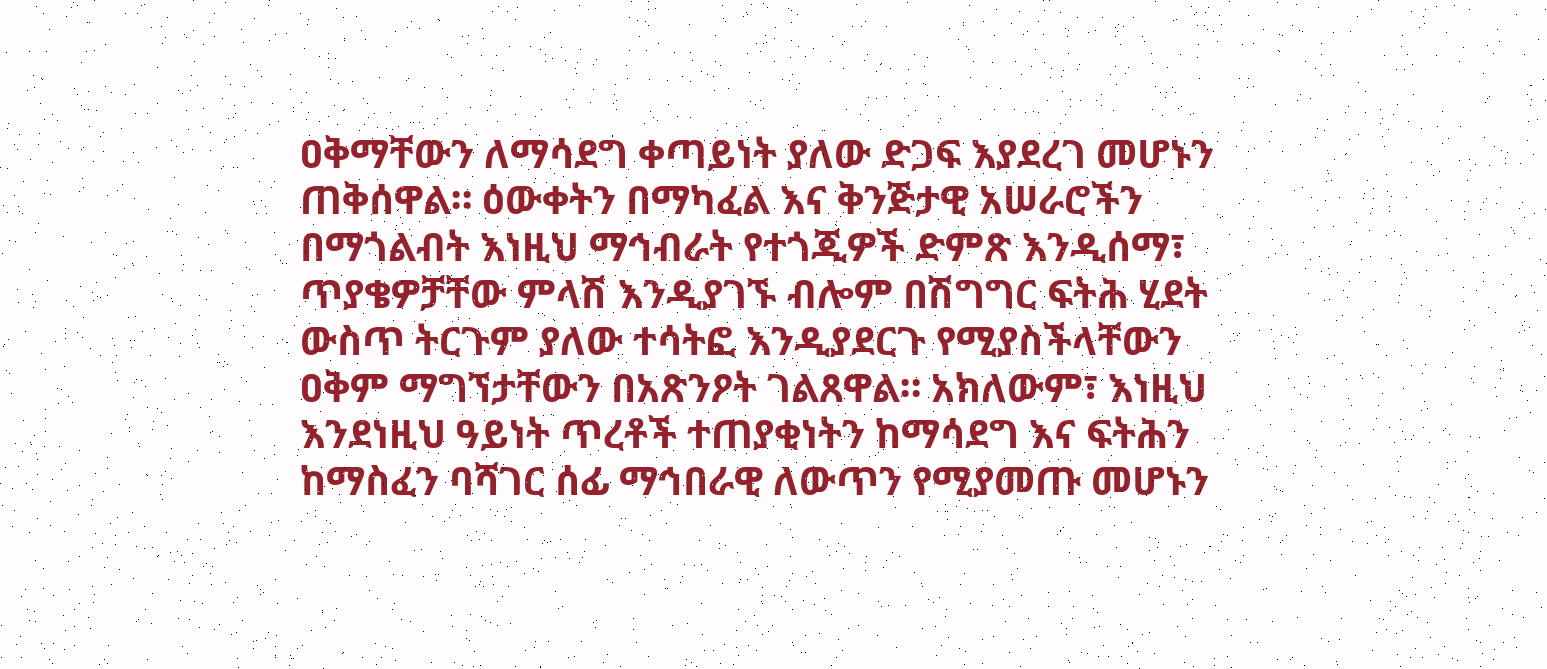ዐቅማቸውን ለማሳደግ ቀጣይነት ያለው ድጋፍ እያደረገ መሆኑን ጠቅሰዋል። ዕውቀትን በማካፈል እና ቅንጅታዊ አሠራሮችን በማጎልብት እነዚህ ማኅብራት የተጎጂዎች ድምጽ እንዲሰማ፣ ጥያቄዎቻቸው ምላሽ እንዲያገኙ ብሎም በሽግግር ፍትሕ ሂደት ውስጥ ትርጉም ያለው ተሳትፎ እንዲያደርጉ የሚያስችላቸውን ዐቅም ማግኘታቸውን በአጽንዖት ገልጸዋል። አክለውም፣ እነዚህ እንደነዚህ ዓይነት ጥረቶች ተጠያቂነትን ከማሳደግ እና ፍትሕን ከማስፈን ባሻገር ሰፊ ማኅበራዊ ለውጥን የሚያመጡ መሆኑን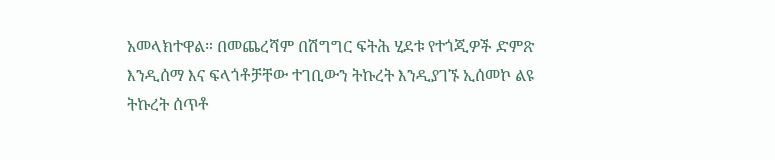አመላክተዋል። በመጨረሻም በሽግግር ፍትሕ ሂደቱ የተጎጂዎች ድምጽ እንዲሰማ እና ፍላጎቶቻቸው ተገቢውን ትኩረት እንዲያገኙ ኢሰመኮ ልዩ ትኩረት ሰጥቶ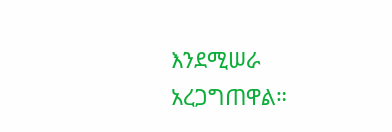እንደሚሠራ አረጋግጠዋል።